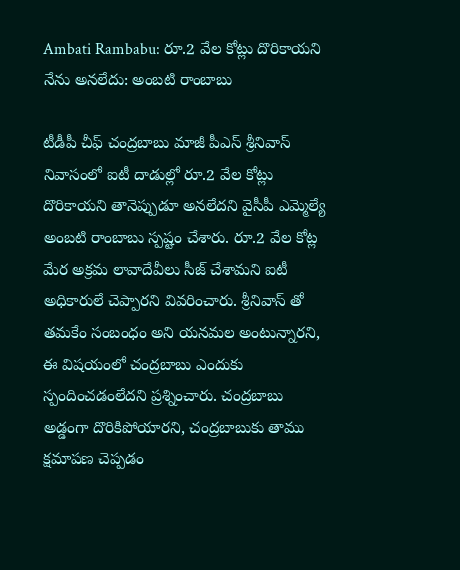Ambati Rambabu: రూ.2 వేల కోట్లు దొరికాయని నేను అనలేదు: అంబటి రాంబాబు

టీడీపీ చీఫ్ చంద్రబాబు మాజీ పీఎస్ శ్రీనివాస్ నివాసంలో ఐటీ దాడుల్లో రూ.2 వేల కోట్లు దొరికాయని తానెప్పుడూ అనలేదని వైసీపీ ఎమ్మెల్యే అంబటి రాంబాబు స్పష్టం చేశారు. రూ.2 వేల కోట్ల మేర అక్రమ లావాదేవీలు సీజ్ చేశామని ఐటీ అధికారులే చెప్పారని వివరించారు. శ్రీనివాస్ తో తమకేం సంబంధం అని యనమల అంటున్నారని, ఈ విషయంలో చంద్రబాబు ఎందుకు స్పందించడంలేదని ప్రశ్నించారు. చంద్రబాబు అడ్డంగా దొరికిపోయారని, చంద్రబాబుకు తాము క్షమాపణ చెప్పడం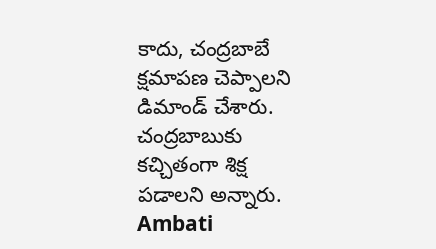కాదు, చంద్రబాబే క్షమాపణ చెప్పాలని డిమాండ్ చేశారు. చంద్రబాబుకు కచ్చితంగా శిక్ష పడాలని అన్నారు.
Ambati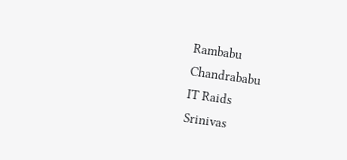Rambabu
Chandrababu
IT Raids
Srinivas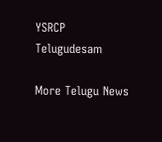YSRCP
Telugudesam

More Telugu News